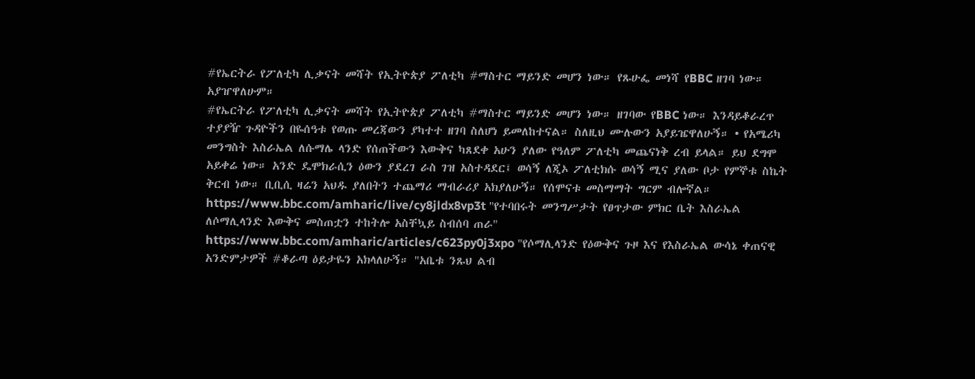#የኤርትራ የፖለቲካ ሊቃናት መሻት የኢትዮጵያ ፖለቲካ #ማስተር ማይንድ መሆን ነው። የጹሁፌ መነሻ የBBC ዘገባ ነው። አያዠዋለሁም።
#የኤርትራ የፖለቲካ ሊቃናት መሻት የኢትዮጵያ ፖለቲካ #ማስተር ማይንድ መሆን ነው። ዘገባው የBBC ነው። እንዳይቆራረጥ ተያያዥ ጉዳዮችን በዬሰዓቱ የወጡ መረጃውን ያካተተ ዘገባ ስለሆነ ይመለከተናል። ስለዚህ ሙሉውን አያይዤዋለሁኝ። • የአሜሪካ መንግስት እስራኤል ለሱማሌ ላንድ የሰጠችውን እውቅና ካጸደቀ አሁን ያለው የዓለም ፖለቲካ መጨናነቅ ረብ ይላል። ይህ ደግሞ አይቀሬ ነው። አንድ ዴሞክራሲን ዕውን ያደረገ ራስ ገዝ አስተዳደር፤ ወሳኝ ለጂኦ ፖለቲክሱ ወሳኝ ሚና ያለው ቦታ የምኞቱ ስኬት ቅርብ ነው። ቢቢሲ ዛሬን አህዱ ያለበትን ተጨማሪ ማብራሪያ አክያለሁኝ። የሰሞናቱ መስማማት ግርም ብሎኛል። https://www.bbc.com/amharic/live/cy8jldx8vp3t "የተባበሩት መንግሥታት የፀጥታው ምክር ቤት እስራኤል ለሶማሊላንድ እውቅና መስጠቷን ተከትሎ አስቸኳይ ስብሰባ ጠራ" https://www.bbc.com/amharic/articles/c623py0j3xpo "የሶማሊላንድ የዕውቅና ጉዞ እና የእስራኤል ውሳኔ ቀጠናዊ አንድምታዎች #ቆራጣ ዕይታዬን አክላለሁኝ። "አቤቱ ንጹህ ልብ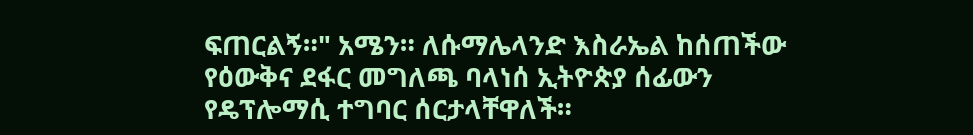ፍጠርልኝ።" አሜን። ለሱማሌላንድ እስራኤል ከሰጠችው የዕውቅና ደፋር መግለጫ ባላነሰ ኢትዮጵያ ሰፊውን የዴፕሎማሲ ተግባር ሰርታላቸዋለች።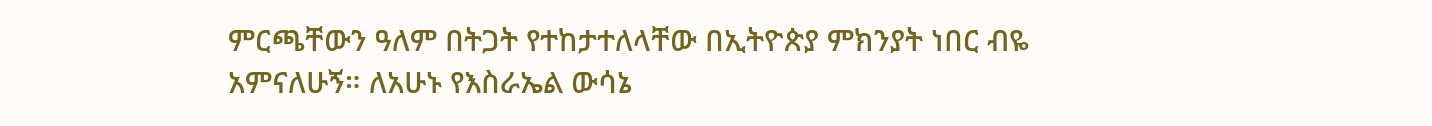ምርጫቸውን ዓለም በትጋት የተከታተለላቸው በኢትዮጵያ ምክንያት ነበር ብዬ አምናለሁኝ። ለአሁኑ የእስራኤል ውሳኔ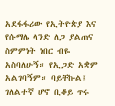አደፋፋሪው የኢትዮጵያ እና የሱማሌ ላንድ ለጋ ያልጠና ስምምነት ነበር ብዬ አስባለሁኝ። የኢጋድ አቋም አልገባኝም። ባይቸኩል፤ ገለልተኛ ሆኖ ቢቆይ ጥሩ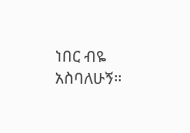ነበር ብዬ አስባለሁኝ።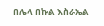በሌላ በኩል እስራኤል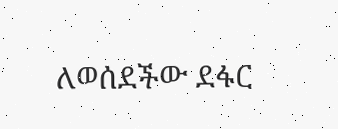ለወሰደችው ደፋር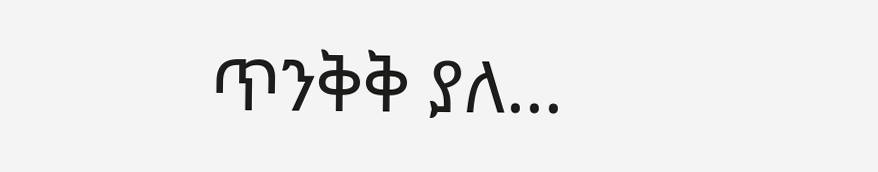ጥንቅቅ ያለ...